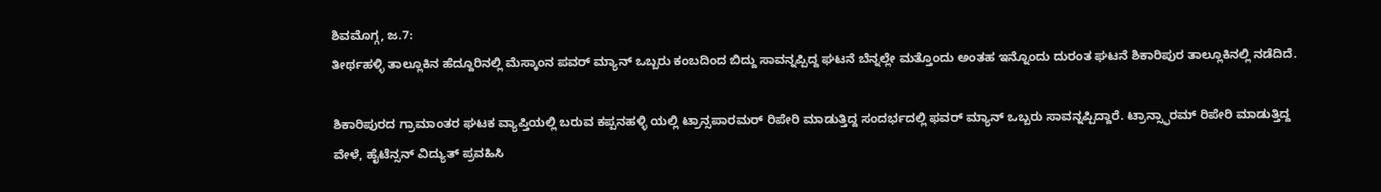ಶಿವಮೊಗ್ಗ, ಜ.7:
ತೀರ್ಥಹಳ್ಳಿ ತಾಲ್ಲೂಕಿನ ಹೆದ್ದೂರಿನಲ್ಲಿ ಮೆಸ್ಕಾಂನ ಪವರ್ ಮ್ಯಾನ್ ಒಬ್ಬರು ಕಂಬದಿಂದ ಬಿದ್ದು ಸಾವನ್ನಪ್ಪಿದ್ದ ಘಟನೆ ಬೆನ್ನಲ್ಲೇ ಮತ್ತೊಂದು ಅಂತಹ ಇನ್ನೊಂದು ದುರಂತ ಘಟನೆ ಶಿಕಾರಿಪುರ ತಾಲ್ಲೂಕಿನಲ್ಲಿ ನಡೆದಿದೆ.

ಶಿಕಾರಿಪುರದ ಗ್ರಾಮಾಂತರ ಘಟಕ ವ್ಯಾಪ್ತಿಯಲ್ಲಿ ಬರುವ ಕಪ್ಪನಹಳ್ಳಿ ಯಲ್ಲಿ ಟ್ರಾನ್ಸಪಾರಮರ್ ರಿಪೇರಿ ಮಾಡುತ್ತಿದ್ದ ಸಂದರ್ಭದಲ್ಲಿ ಫವರ್ ಮ್ಯಾನ್ ಒಬ್ಬರು ಸಾವನ್ನಪ್ಪಿದ್ದಾರೆ. ಟ್ರಾನ್ಸ್ಫಾರಮ್ ರಿಪೇರಿ ಮಾಡುತ್ತಿದ್ದ ವೇಳೆ, ಹೈಟೆನ್ಸನ್ ವಿದ್ಯುತ್ ಪ್ರವಹಿಸಿ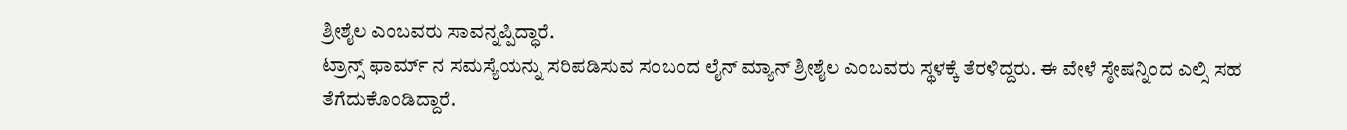ಶ್ರೀಶೈಲ ಎಂಬವರು ಸಾವನ್ನಪ್ಪಿದ್ಧಾರೆ.
ಟ್ರಾನ್ಸ್ ಫಾರ್ಮ್ ನ ಸಮಸ್ಯೆಯನ್ನು ಸರಿಪಡಿಸುವ ಸಂಬಂದ ಲೈನ್ ಮ್ಯಾನ್ ಶ್ರೀಶೈಲ ಎಂಬವರು ಸ್ಥಳಕ್ಕೆ ತೆರಳಿದ್ದರು. ಈ ವೇಳೆ ಸ್ಠೇಷನ್ನಿಂದ ಎಲ್ಸಿ ಸಹ ತೆಗೆದುಕೊಂಡಿದ್ದಾರೆ.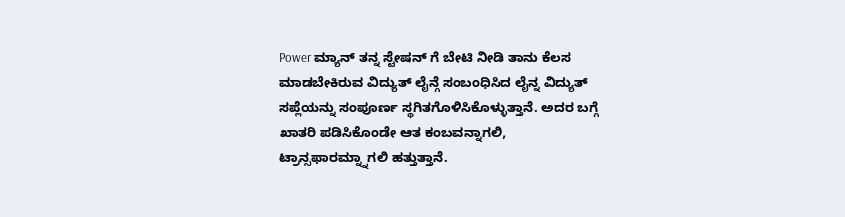Power ಮ್ಯಾನ್ ತನ್ನ ಸ್ಟೇಷನ್ ಗೆ ಬೇಟಿ ನೀಡಿ ತಾನು ಕೆಲಸ ಮಾಡಬೇಕಿರುವ ವಿದ್ಯುತ್ ಲೈನ್ಗೆ ಸಂಬಂಧಿಸಿದ ಲೈನ್ನ ವಿದ್ಯುತ್ ಸಪ್ಲೆಯನ್ನು ಸಂಪೂರ್ಣ ಸ್ಥಗಿತಗೊಳಿಸಿಕೊಳ್ಳುತ್ತಾನೆ. ಅದರ ಬಗ್ಗೆ ಖಾತರಿ ಪಡಿಸಿಕೊಂಡೇ ಆತ ಕಂಬವನ್ನಾಗಲಿ, ಟ್ರಾನ್ಸಫಾರಮ್ನ್ನಾಗಲಿ ಹತ್ತುತ್ತಾನೆ.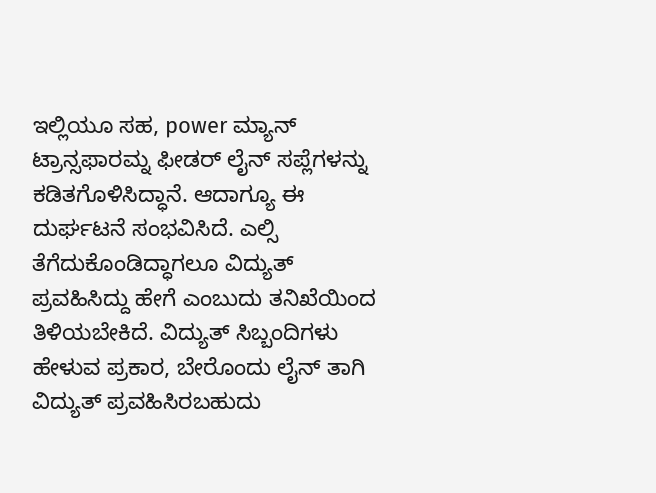ಇಲ್ಲಿಯೂ ಸಹ, power ಮ್ಯಾನ್ ಟ್ರಾನ್ಸಫಾರಮ್ನ ಫೀಡರ್ ಲೈನ್ ಸಪ್ಲೆಗಳನ್ನು ಕಡಿತಗೊಳಿಸಿದ್ಧಾನೆ. ಆದಾಗ್ಯೂ ಈ ದುರ್ಘಟನೆ ಸಂಭವಿಸಿದೆ. ಎಲ್ಸಿ ತೆಗೆದುಕೊಂಡಿದ್ಧಾಗಲೂ ವಿದ್ಯುತ್ ಪ್ರವಹಿಸಿದ್ದು ಹೇಗೆ ಎಂಬುದು ತನಿಖೆಯಿಂದ ತಿಳಿಯಬೇಕಿದೆ. ವಿದ್ಯುತ್ ಸಿಬ್ಬಂದಿಗಳು ಹೇಳುವ ಪ್ರಕಾರ, ಬೇರೊಂದು ಲೈನ್ ತಾಗಿ ವಿದ್ಯುತ್ ಪ್ರವಹಿಸಿರಬಹುದು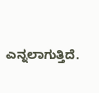ಎನ್ನಲಾಗುತ್ತಿದೆ.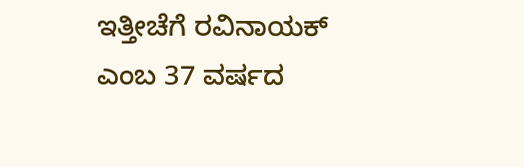ಇತ್ತೀಚೆಗೆ ರವಿನಾಯಕ್ ಎಂಬ 37 ವರ್ಷದ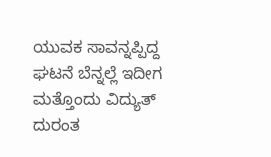ಯುವಕ ಸಾವನ್ನಪ್ಪಿದ್ದ ಘಟನೆ ಬೆನ್ನಲ್ಲೆ ಇದೀಗ ಮತ್ತೊಂದು ವಿದ್ಯುತ್ ದುರಂತ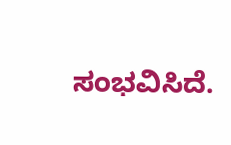ಸಂಭವಿಸಿದೆ.